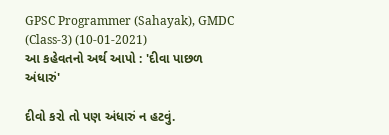GPSC Programmer (Sahayak), GMDC (Class-3) (10-01-2021)
આ કહેવતનો અર્થ આપો : 'દીવા પાછળ અંધારું'

દીવો કરો તો પણ અંધારું ન હટવું.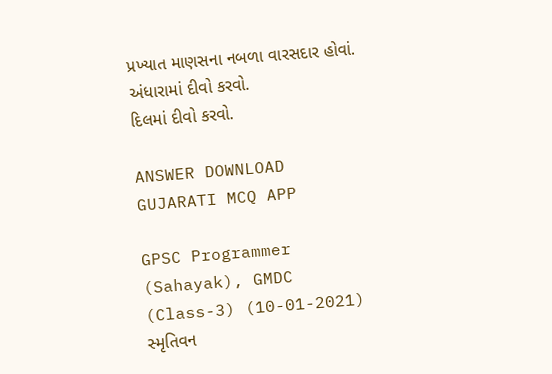પ્રખ્યાત માણસના નબળા વારસદાર હોવાં.
અંધારામાં દીવો કરવો.
દિલમાં દીવો કરવો.

ANSWER DOWNLOAD GUJARATI MCQ APP

GPSC Programmer (Sahayak), GMDC (Class-3) (10-01-2021)
સ્મૃતિવન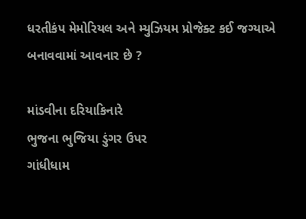ધરતીકંપ મેમોરિયલ અને મ્યુઝિયમ પ્રોજેક્ટ કઈ જગ્યાએ બનાવવામાં આવનાર છે ?

માંડવીના દરિયાકિનારે
ભુજના ભુજિયા ડુંગર ઉપર
ગાંધીધામ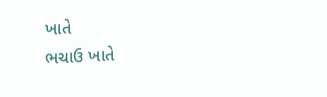ખાતે
ભચાઉ ખાતે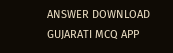ANSWER DOWNLOAD GUJARATI MCQ APP